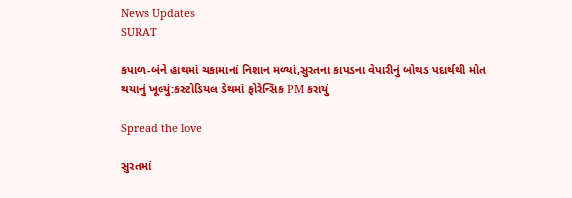News Updates
SURAT

કપાળ-બંને હાથમાં ચકામાનાં નિશાન મળ્યાં,સુરતના કાપડના વેપારીનું બોથડ પદાર્થથી મોત થયાનું ખૂલ્યું:કસ્ટોડિયલ ડેથમાં ફોરેન્સિક PM કરાયું

Spread the love

સુરતમાં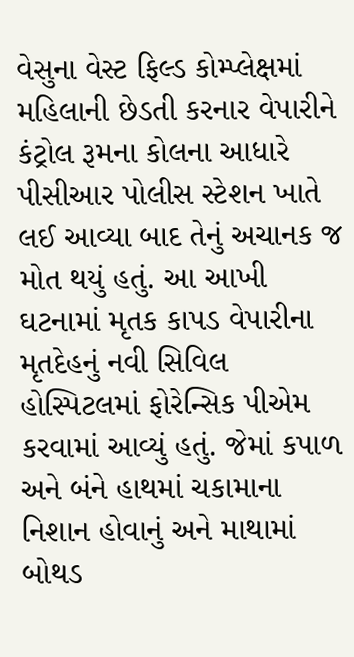વેસુના વેસ્ટ ફિલ્ડ કોમ્પ્લેક્ષમાં મહિલાની છેડતી કરનાર વેપારીને કંટ્રોલ રૂમના કોલના આધારે પીસીઆર પોલીસ સ્ટેશન ખાતે લઈ આવ્યા બાદ તેનું અચાનક જ મોત થયું હતું. આ આખી ઘટનામાં મૃતક કાપડ વેપારીના મૃતદેહનું નવી સિવિલ હોસ્પિટલમાં ફોરેન્સિક પીએમ કરવામાં આવ્યું હતું. જેમાં કપાળ અને બંને હાથમાં ચકામાના નિશાન હોવાનું અને માથામાં બોથડ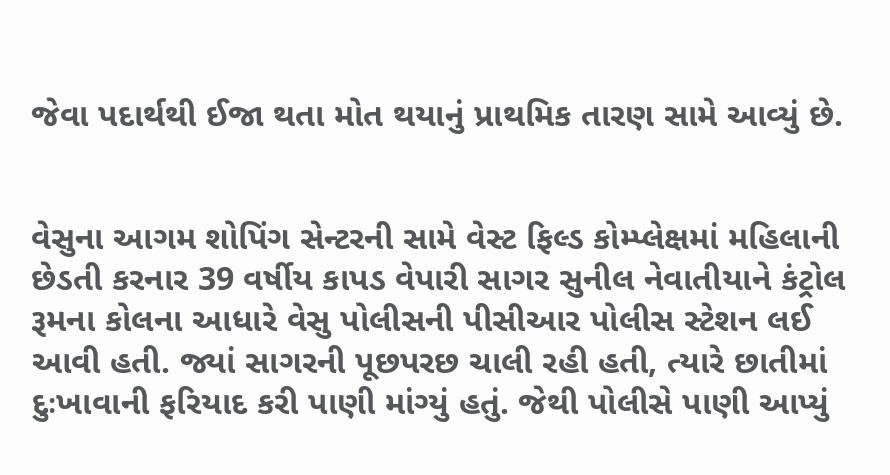જેવા પદાર્થથી ઈજા થતા મોત થયાનું પ્રાથમિક તારણ સામે આવ્યું છે.


વેસુના આગમ શોપિંગ સેન્ટરની સામે વેસ્ટ ફિલ્ડ કોમ્પ્લેક્ષમાં મહિલાની છેડતી કરનાર 39 વર્ષીય કાપડ વેપારી સાગર સુનીલ નેવાતીયાને કંટ્રોલ રૂમના કોલના આધારે વેસુ પોલીસની પીસીઆર પોલીસ સ્ટેશન લઈ આવી હતી. જ્યાં સાગરની પૂછપરછ ચાલી રહી હતી, ત્યારે છાતીમાં દુઃખાવાની ફરિયાદ કરી પાણી માંગ્યું હતું. જેથી પોલીસે પાણી આપ્યું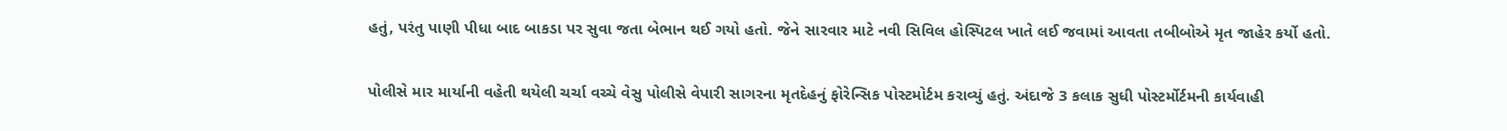હતું, પરંતુ પાણી પીધા બાદ બાકડા પર સુવા જતા બેભાન થઈ ગયો હતો. જેને સારવાર માટે નવી સિવિલ હોસ્પિટલ ખાતે લઈ જવામાં આવતા તબીબોએ મૃત જાહેર કર્યો હતો.


પોલીસે માર માર્યાની વહેતી થયેલી ચર્ચા વચ્ચે વેસુ પોલીસે વેપારી સાગરના મૃતદેહનું ફોરેન્સિક પોસ્ટમોર્ટમ કરાવ્યું હતું. અંદાજે 3 કલાક સુધી પોસ્ટર્મોર્ટમની કાર્યવાહી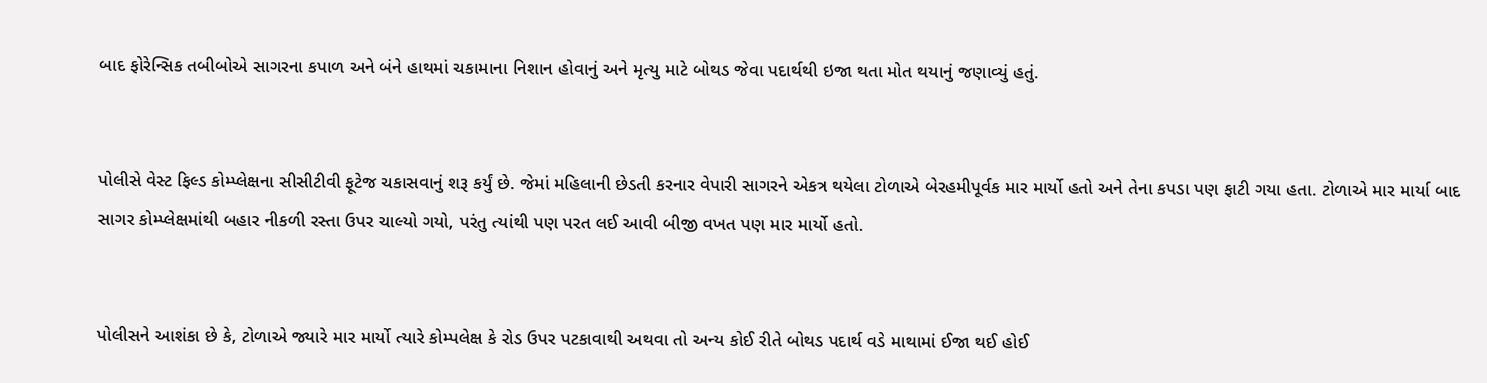બાદ ફોરેન્સિક તબીબોએ સાગરના કપાળ અને બંને હાથમાં ચકામાના નિશાન હોવાનું અને મૃત્યુ માટે બોથડ જેવા પદાર્થથી ઇજા થતા મોત થયાનું જણાવ્યું હતું.


પોલીસે વેસ્ટ ફિલ્ડ કોમ્પ્લેક્ષના સીસીટીવી ફૂટેજ ચકાસવાનું શરૂ કર્યું છે. જેમાં મહિલાની છેડતી કરનાર વેપારી સાગરને એકત્ર થયેલા ટોળાએ બેરહમીપૂર્વક માર માર્યો હતો અને તેના કપડા પણ ફાટી ગયા હતા. ટોળાએ માર માર્યા બાદ સાગર કોમ્પ્લેક્ષમાંથી બહાર નીકળી રસ્તા ઉપર ચાલ્યો ગયો, પરંતુ ત્યાંથી પણ પરત લઈ આવી બીજી વખત પણ માર માર્યો હતો.


પોલીસને આશંકા છે કે, ટોળાએ જ્યારે માર માર્યો ત્યારે કોમ્પલેક્ષ કે રોડ ઉપર પટકાવાથી અથવા તો અન્ય કોઈ રીતે બોથડ પદાર્થ વડે માથામાં ઈજા થઈ હોઈ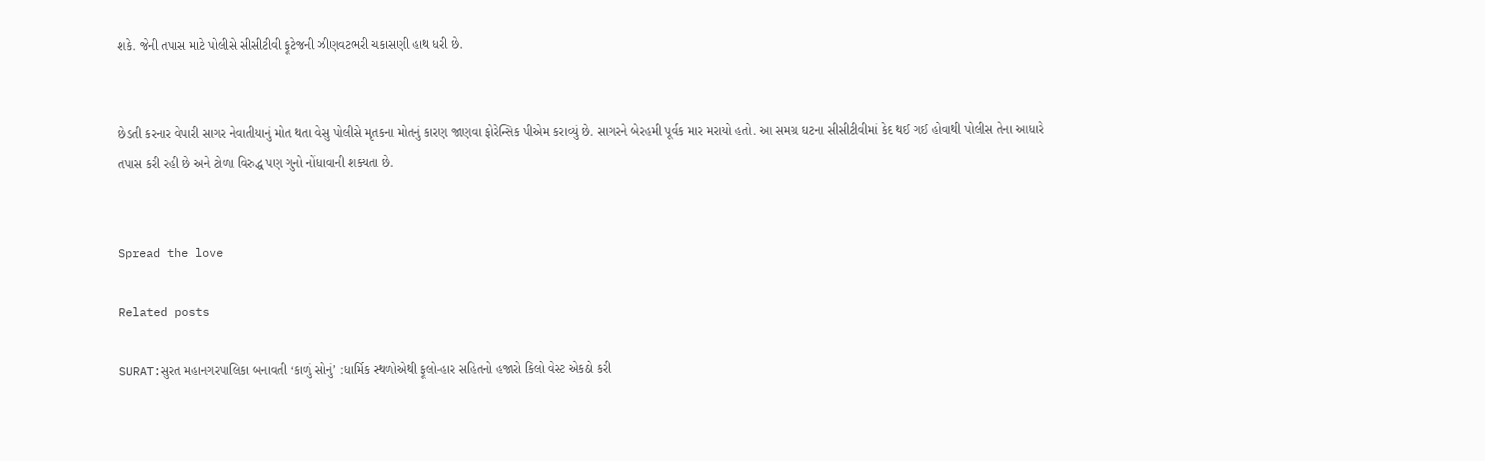શકે. જેની તપાસ માટે પોલીસે સીસીટીવી ફૂટેજની ઝીણવટભરી ચકાસણી હાથ ધરી છે.


છેડતી કરનાર વેપારી સાગર નેવાતીયાનું મોત થતા વેસુ પોલીસે મૃતકના મોતનું કારણ જાણવા ફોરેન્સિક પીએમ કરાવ્યું છે. સાગરને બેરહમી પૂર્વક માર મરાયો હતો. આ સમગ્ર ઘટના સીસીટીવીમાં કેદ થઈ ગઈ હોવાથી પોલીસ તેના આધારે તપાસ કરી રહી છે અને ટોળા વિરુદ્ધ પણ ગુનો નોંધાવાની શક્યતા છે.


Spread the love

Related posts

SURAT:સુરત મહાનગરપાલિકા બનાવતી ‘કાળું સોનું’ :ધાર્મિક સ્થળોએથી ફૂલો-હાર સહિતનો હજારો કિલો વેસ્ટ એકઠો કરી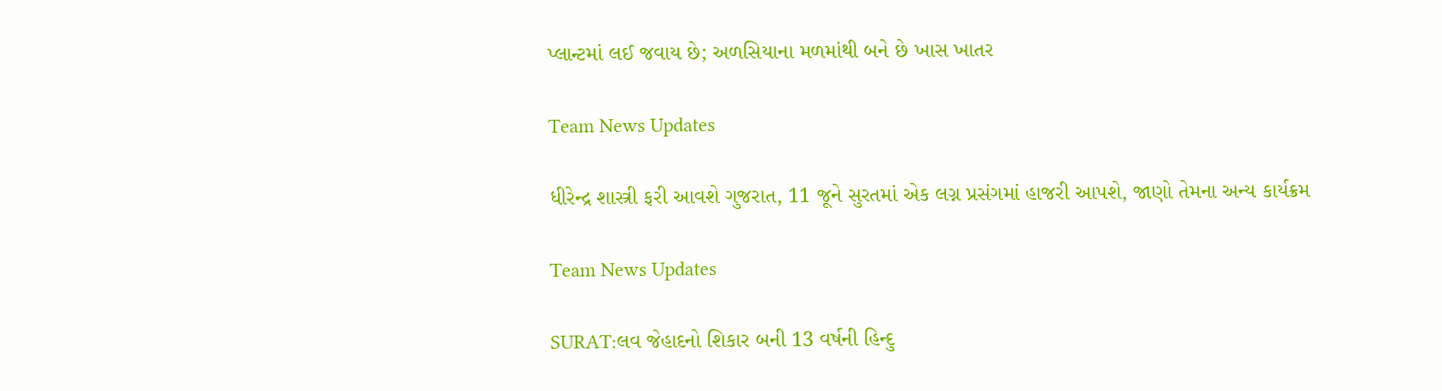પ્લાન્ટમાં લઈ જવાય છે; અળસિયાના મળમાંથી બને છે ખાસ ખાતર

Team News Updates

ધીરેન્દ્ર શાસ્ત્રી ફરી આવશે ગુજરાત, 11 જૂને સુરતમાં એક લગ્ન પ્રસંગમાં હાજરી આપશે, જાણો તેમના અન્ય કાર્યક્રમ

Team News Updates

SURAT:લવ જેહાદનો શિકાર બની 13 વર્ષની હિન્દુ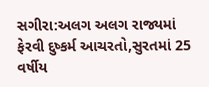સગીરા:અલગ અલગ રાજ્યમાં ફેરવી દુષ્કર્મ આચરતો,સુરતમાં 25 વર્ષીય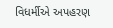વિધર્મીએ અપહરણ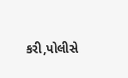કરી,પોલીસે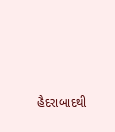હૈદરાબાદથી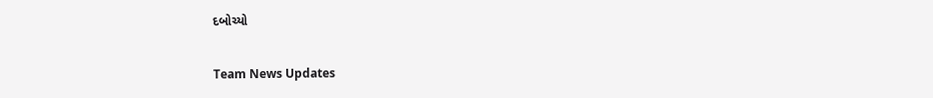દબોચ્યો

Team News Updates